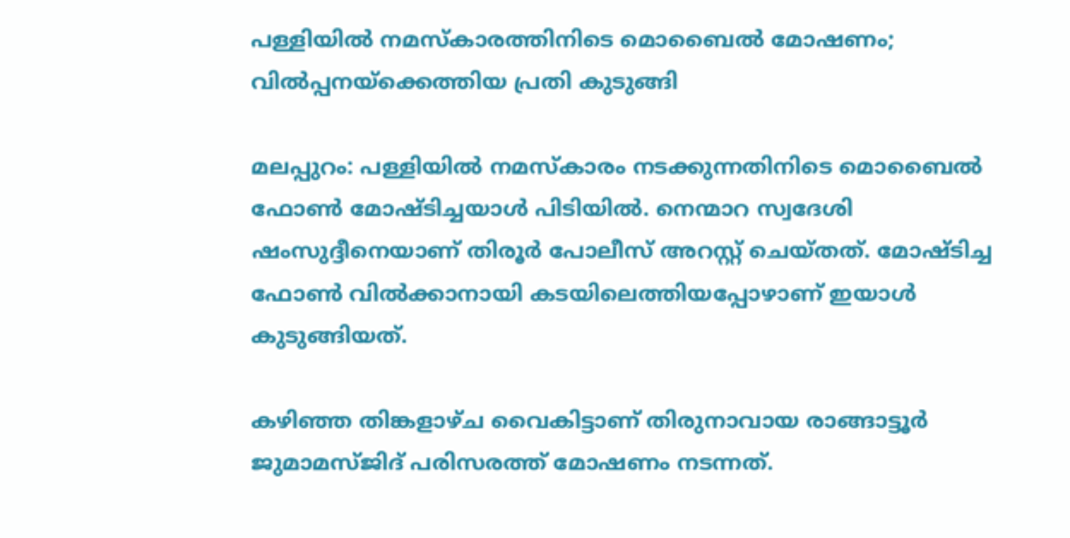പള്ളിയില്‍ നമസ്‌കാരത്തിനിടെ മൊബൈല്‍ മോഷണം; വില്‍പ്പനയ്‌ക്കെത്തിയ പ്രതി കുടുങ്ങി

മലപ്പുറം: പള്ളിയില്‍ നമസ്‌കാരം നടക്കുന്നതിനിടെ മൊബൈല്‍ ഫോണ്‍ മോഷ്ടിച്ചയാള്‍ പിടിയില്‍. നെന്മാറ സ്വദേശി ഷംസുദ്ദീനെയാണ് തിരൂര്‍ പോലീസ് അറസ്റ്റ് ചെയ്തത്. മോഷ്ടിച്ച ഫോണ്‍ വില്‍ക്കാനായി കടയിലെത്തിയപ്പോഴാണ് ഇയാള്‍ കുടുങ്ങിയത്.

കഴിഞ്ഞ തിങ്കളാഴ്ച വൈകിട്ടാണ് തിരുനാവായ രാങ്ങാട്ടൂര്‍ ജുമാമസ്ജിദ് പരിസരത്ത് മോഷണം നടന്നത്.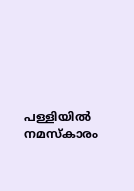പള്ളിയില്‍ നമസ്‌കാരം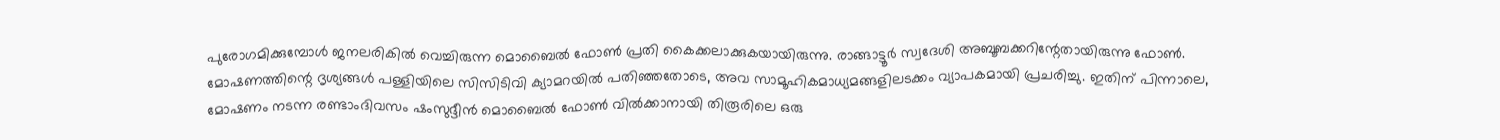പുരോഗമിക്കുമ്പോള്‍ ജനലരികില്‍ വെച്ചിരുന്ന മൊബൈല്‍ ഫോണ്‍ പ്രതി കൈക്കലാക്കുകയായിരുന്നു. രാങ്ങാട്ടൂര്‍ സ്വദേശി അബൂബക്കറിന്റേതായിരുന്നു ഫോണ്‍.
മോഷണത്തിന്റെ ദൃശ്യങ്ങള്‍ പള്ളിയിലെ സിസിടിവി ക്യാമറയില്‍ പതിഞ്ഞതോടെ, അവ സാമൂഹികമാധ്യമങ്ങളിലടക്കം വ്യാപകമായി പ്രചരിച്ചു. ഇതിന് പിന്നാലെ, മോഷണം നടന്ന രണ്ടാംദിവസം ഷംസുദ്ദീന്‍ മൊബൈല്‍ ഫോണ്‍ വില്‍ക്കാനായി തിരൂരിലെ ഒരു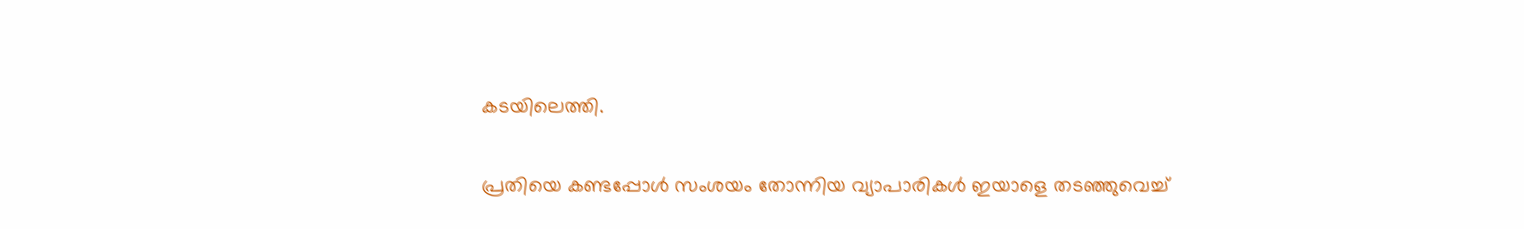കടയിലെത്തി.

പ്രതിയെ കണ്ടപ്പോള്‍ സംശയം തോന്നിയ വ്യാപാരികള്‍ ഇയാളെ തടഞ്ഞുവെച്ച്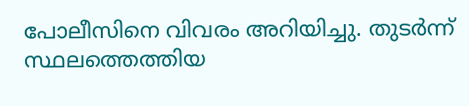പോലീസിനെ വിവരം അറിയിച്ചു. തുടര്‍ന്ന് സ്ഥലത്തെത്തിയ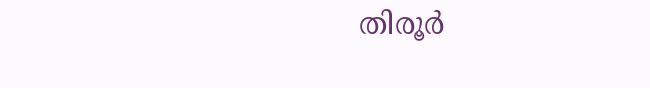തിരൂര്‍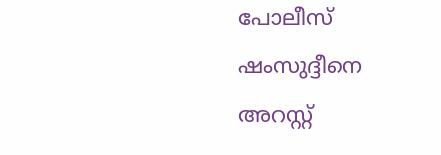പോലീസ് ഷംസുദ്ദീനെ അറസ്റ്റ്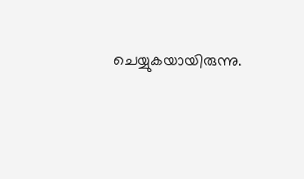ചെയ്യുകയായിരുന്നു.